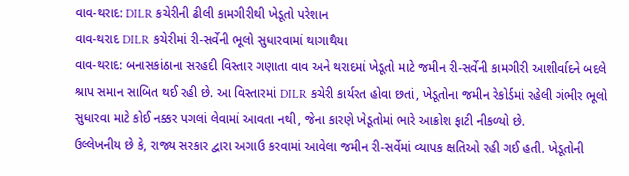વાવ-થરાદ: DILR કચેરીની ઢીલી કામગીરીથી ખેડૂતો પરેશાન
વાવ-થરાદ DILR કચેરીમાં રી-સર્વેની ભૂલો સુધારવામાં થાગાથૈયા
વાવ-થરાદ: બનાસકાંઠાના સરહદી વિસ્તાર ગણાતા વાવ અને થરાદમાં ખેડૂતો માટે જમીન રી-સર્વેની કામગીરી આશીર્વાદને બદલે શ્રાપ સમાન સાબિત થઈ રહી છે. આ વિસ્તારમાં DILR કચેરી કાર્યરત હોવા છતાં, ખેડૂતોના જમીન રેકોર્ડમાં રહેલી ગંભીર ભૂલો સુધારવા માટે કોઈ નક્કર પગલાં લેવામાં આવતા નથી, જેના કારણે ખેડૂતોમાં ભારે આક્રોશ ફાટી નીકળ્યો છે.
ઉલ્લેખનીય છે કે, રાજ્ય સરકાર દ્વારા અગાઉ કરવામાં આવેલા જમીન રી-સર્વેમાં વ્યાપક ક્ષતિઓ રહી ગઈ હતી. ખેડૂતોની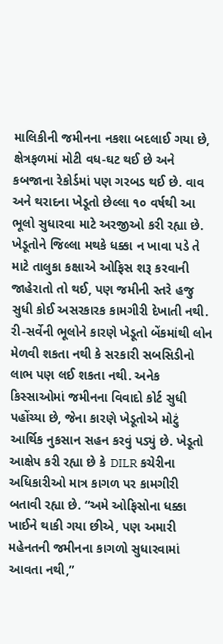માલિકીની જમીનના નકશા બદલાઈ ગયા છે, ક્ષેત્રફળમાં મોટી વધ-ઘટ થઈ છે અને કબજાના રેકોર્ડમાં પણ ગરબડ થઈ છે. વાવ અને થરાદના ખેડૂતો છેલ્લા ૧૦ વર્ષથી આ ભૂલો સુધારવા માટે અરજીઓ કરી રહ્યા છે. ખેડૂતોને જિલ્લા મથકે ધક્કા ન ખાવા પડે તે માટે તાલુકા કક્ષાએ ઓફિસ શરૂ કરવાની જાહેરાતો તો થઈ, પણ જમીની સ્તરે હજુ સુધી કોઈ અસરકારક કામગીરી દેખાતી નથી.
રી-સર્વેની ભૂલોને કારણે ખેડૂતો બેંકમાંથી લોન મેળવી શકતા નથી કે સરકારી સબસિડીનો લાભ પણ લઈ શકતા નથી. અનેક કિસ્સાઓમાં જમીનના વિવાદો કોર્ટ સુધી પહોંચ્યા છે, જેના કારણે ખેડૂતોએ મોટું આર્થિક નુકસાન સહન કરવું પડ્યું છે. ખેડૂતો આક્ષેપ કરી રહ્યા છે કે DILR કચેરીના અધિકારીઓ માત્ર કાગળ પર કામગીરી બતાવી રહ્યા છે. “અમે ઓફિસોના ધક્કા ખાઈને થાકી ગયા છીએ, પણ અમારી મહેનતની જમીનના કાગળો સુધારવામાં આવતા નથી,”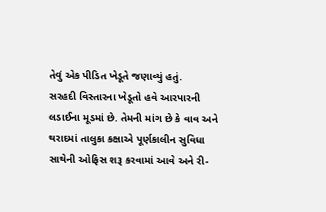તેવું એક પીડિત ખેડૂતે જણાવ્યું હતું.
સરહદી વિસ્તારના ખેડૂતો હવે આરપારની લડાઈના મૂડમાં છે. તેમની માંગ છે કે વાવ અને થરાદમાં તાલુકા કક્ષાએ પૂર્ણકાલીન સુવિધા સાથેની ઓફિસ શરૂ કરવામાં આવે અને રી-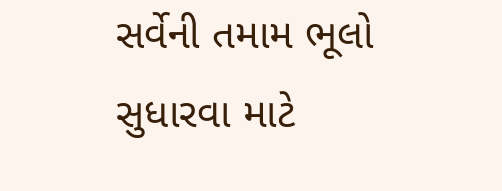સર્વેની તમામ ભૂલો સુધારવા માટે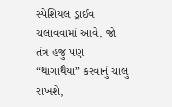સ્પેશિયલ ડ્રાઈવ ચલાવવામાં આવે. જો તંત્ર હજુ પણ “થાગાથૈયા” કરવાનું ચાલુ રાખશે,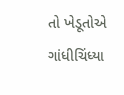તો ખેડૂતોએ ગાંધીચિંધ્યા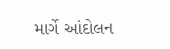માર્ગે આંદોલન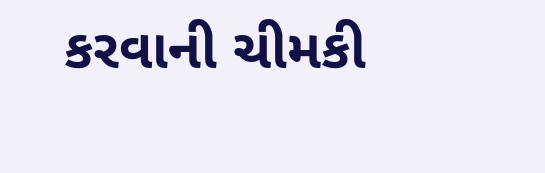કરવાની ચીમકી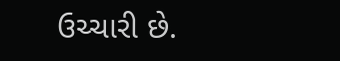ઉચ્ચારી છે.